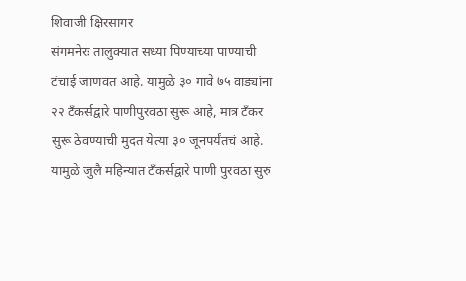शिवाजी क्षिरसागर
संगमनेरः तालुक्यात सध्या पिण्याच्या पाण्याची टंचाई जाणवत आहे. यामुळे ३० गावे ७५ वाड्यांना २२ टॅंकर्सद्वारे पाणीपुरवठा सुरू आहे, मात्र टँकर सुरू ठेवण्याची मुदत येत्या ३० जूनपर्यंतचं आहे. यामुळे जुलै महिन्यात टँकर्सद्वारे पाणी पुरवठा सुरु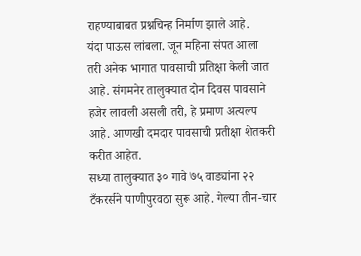राहण्याबाबत प्रश्नचिन्ह निर्माण झाले आहे.
यंदा पाऊस लांबला. जून महिना संपत आला तरी अनेक भागात पावसाची प्रतिक्षा केली जात आहे. संगमनेर तालुक्यात दोन दिवस पावसाने हजेर लावली असली तरी, हे प्रमाण अत्यल्प आहे. आणखी दमदार पावसाची प्रतीक्षा शेतकरी करीत आहेत.
सध्या तालुक्यात ३० गावे ७५ वाड्यांना २२ टँकरर्सने पाणीपुरवठा सुरू आहे. गेल्या तीन-चार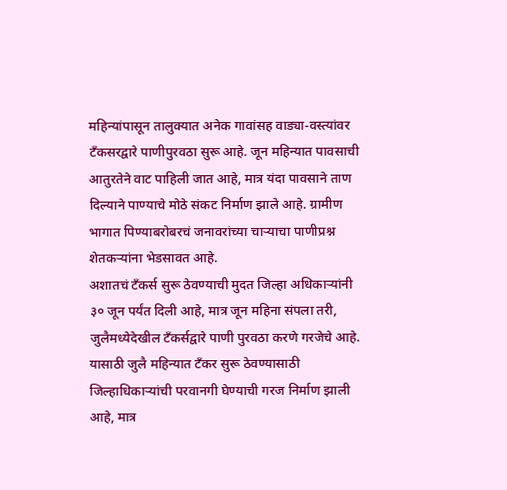महिन्यांपासून तालुक्यात अनेक गावांसह वाड्या-वस्त्यांवर टँकसरद्वारे पाणीपुरवठा सुरू आहे. जून महिन्यात पावसाची आतुरतेने वाट पाहिली जात आहे, मात्र यंदा पावसाने ताण दिल्याने पाण्याचे मोठे संकट निर्माण झाले आहे. ग्रामीण भागात पिण्याबरोबरचं जनावरांच्या चाऱ्याचा पाणीप्रश्न शेतकऱ्यांना भेडसावत आहे.
अशातचं टँकर्स सुरू ठेवण्याची मुदत जिल्हा अधिकाऱ्यांनी ३० जून पर्यंत दिली आहे, मात्र जून महिना संपला तरी, जुलैमध्येदेखील टँकर्सद्वारे पाणी पुरवठा करणे गरजेचे आहे.
यासाठी जुलै महिन्यात टँकर सुरू ठेवण्यासाठी जिल्हाधिकाऱ्यांची परवानगी घेण्याची गरज निर्माण झाली आहे, मात्र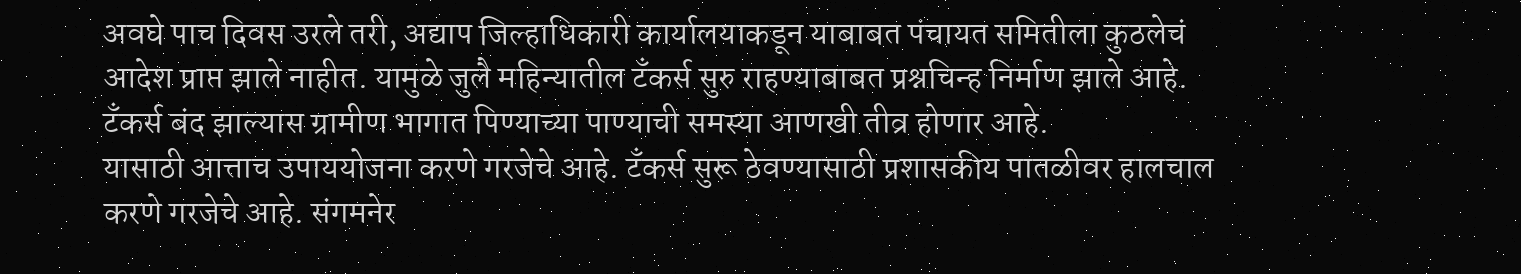अवघे पाच दिवस उरले तरी, अद्याप जिल्हाधिकारी कार्यालयाकडून याबाबत पंचायत समितीला कुठलेचं आदेश प्राप्त झाले नाहीत. यामुळे जुलै महिन्यातील टँकर्स सुरु राहण्याबाबत प्रश्नचिन्ह निर्माण झाले आहे. टँकर्स बंद झाल्यास ग्रामीण भागात पिण्याच्या पाण्याची समस्या आणखी तीव्र होणार आहे.
यासाठी आत्ताच उपाययोजना करणे गरजेचे आहे. टँकर्स सुरू ठेवण्यासाठी प्रशासकीय पातळीवर हालचाल करणे गरजेचे आहे. संगमनेर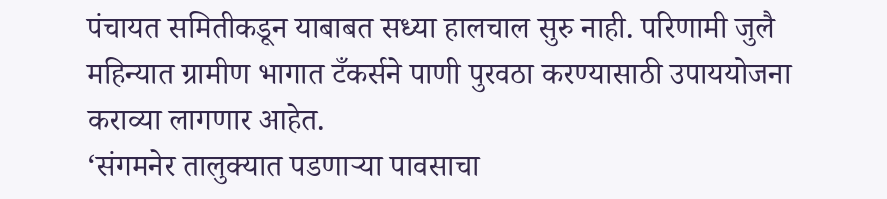पंचायत समितीकडून याबाबत सध्या हालचाल सुरु नाही. परिणामी जुलै महिन्यात ग्रामीण भागात टँकर्सने पाणी पुरवठा करण्यासाठी उपाययोजना कराव्या लागणार आहेत.
‘संगमनेर तालुक्यात पडणाऱ्या पावसाचा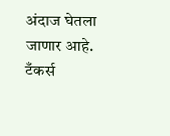अंदाज घेतला जाणार आहे. टँकर्स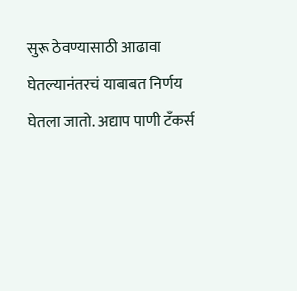सुरू ठेवण्यासाठी आढावा घेतल्यानंतरचं याबाबत निर्णय घेतला जातो. अद्याप पाणी टँकर्स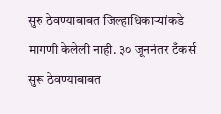सुरु ठेवण्याबाबत जिल्हाधिकाऱ्यांकडे मागणी केलेली नाही. ३० जूननंतर टँकर्स सुरू ठेवण्याबाबत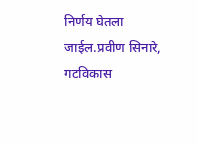निर्णय घेतला जाईल.प्रवीण सिनारे, गटविकास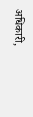अधिकारी,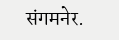संगमनेर.